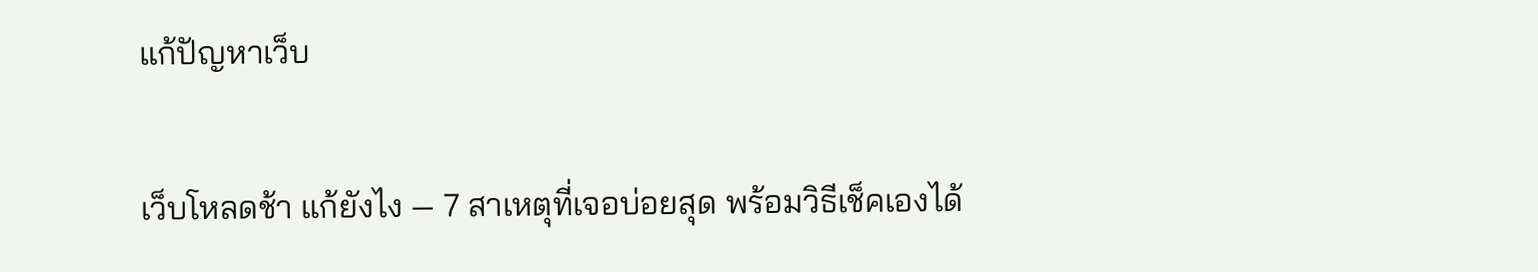แก้ปัญหาเว็บ

เว็บโหลดช้า แก้ยังไง — 7 สาเหตุที่เจอบ่อยสุด พร้อมวิธีเช็คเองได้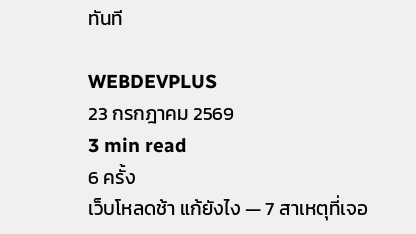ทันที

WEBDEVPLUS
23 กรกฎาคม 2569
3 min read
6 ครั้ง
เว็บโหลดช้า แก้ยังไง — 7 สาเหตุที่เจอ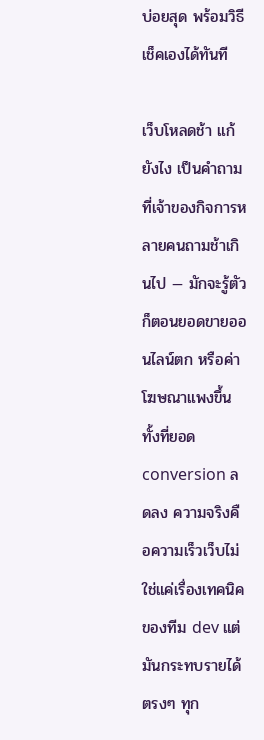บ่อยสุด พร้อมวิธีเช็คเองได้ทันที

เว็บโหลดช้า แก้ยังไง เป็นคำถามที่เจ้าของกิจการหลายคนถามช้าเกินไป — มักจะรู้ตัวก็ตอนยอดขายออนไลน์ตก หรือค่าโฆษณาแพงขึ้นทั้งที่ยอด conversion ลดลง ความจริงคือความเร็วเว็บไม่ใช่แค่เรื่องเทคนิคของทีม dev แต่มันกระทบรายได้ตรงๆ ทุก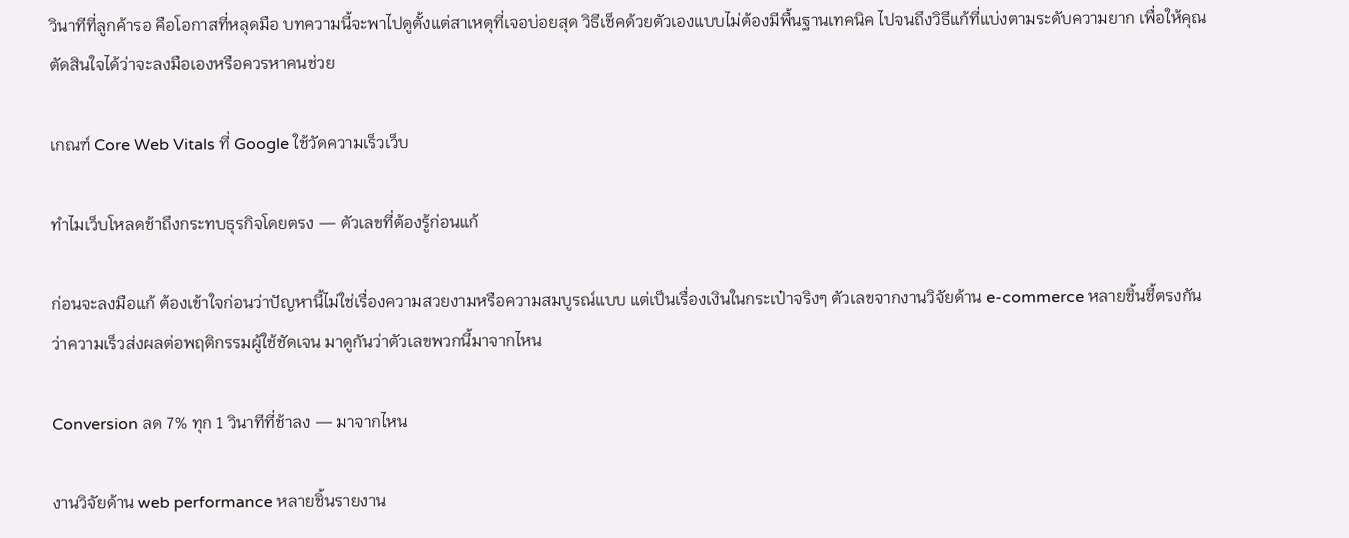วินาทีที่ลูกค้ารอ คือโอกาสที่หลุดมือ บทความนี้จะพาไปดูตั้งแต่สาเหตุที่เจอบ่อยสุด วิธีเช็คด้วยตัวเองแบบไม่ต้องมีพื้นฐานเทคนิค ไปจนถึงวิธีแก้ที่แบ่งตามระดับความยาก เพื่อให้คุณตัดสินใจได้ว่าจะลงมือเองหรือควรหาคนช่วย

เกณฑ์ Core Web Vitals ที่ Google ใช้วัดความเร็วเว็บ

ทำไมเว็บโหลดช้าถึงกระทบธุรกิจโดยตรง — ตัวเลขที่ต้องรู้ก่อนแก้

ก่อนจะลงมือแก้ ต้องเข้าใจก่อนว่าปัญหานี้ไม่ใช่เรื่องความสวยงามหรือความสมบูรณ์แบบ แต่เป็นเรื่องเงินในกระเป๋าจริงๆ ตัวเลขจากงานวิจัยด้าน e-commerce หลายชิ้นชี้ตรงกันว่าความเร็วส่งผลต่อพฤติกรรมผู้ใช้ชัดเจน มาดูกันว่าตัวเลขพวกนี้มาจากไหน

Conversion ลด 7% ทุก 1 วินาทีที่ช้าลง — มาจากไหน

งานวิจัยด้าน web performance หลายชิ้นรายงาน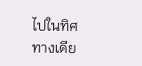ไปในทิศทางเดีย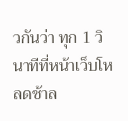วกันว่า ทุก 1 วินาทีที่หน้าเว็บโหลดช้าล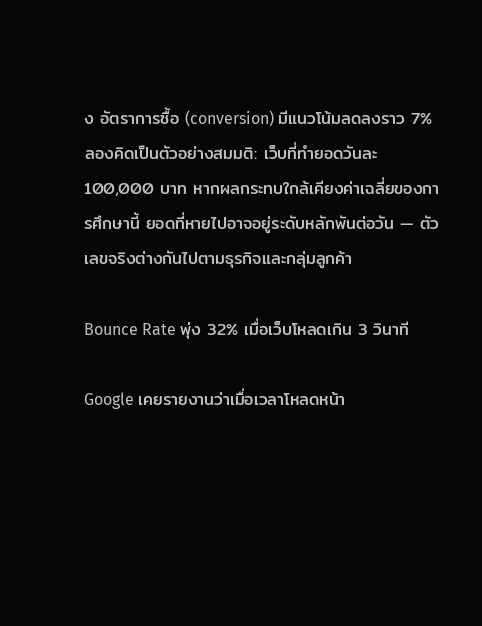ง อัตราการซื้อ (conversion) มีแนวโน้มลดลงราว 7% ลองคิดเป็นตัวอย่างสมมติ: เว็บที่ทำยอดวันละ 100,000 บาท หากผลกระทบใกล้เคียงค่าเฉลี่ยของการศึกษานี้ ยอดที่หายไปอาจอยู่ระดับหลักพันต่อวัน — ตัวเลขจริงต่างกันไปตามธุรกิจและกลุ่มลูกค้า

Bounce Rate พุ่ง 32% เมื่อเว็บโหลดเกิน 3 วินาที

Google เคยรายงานว่าเมื่อเวลาโหลดหน้า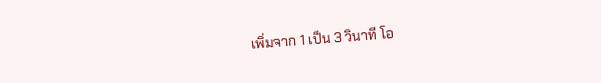เพิ่มจาก 1 เป็น 3 วินาที โอ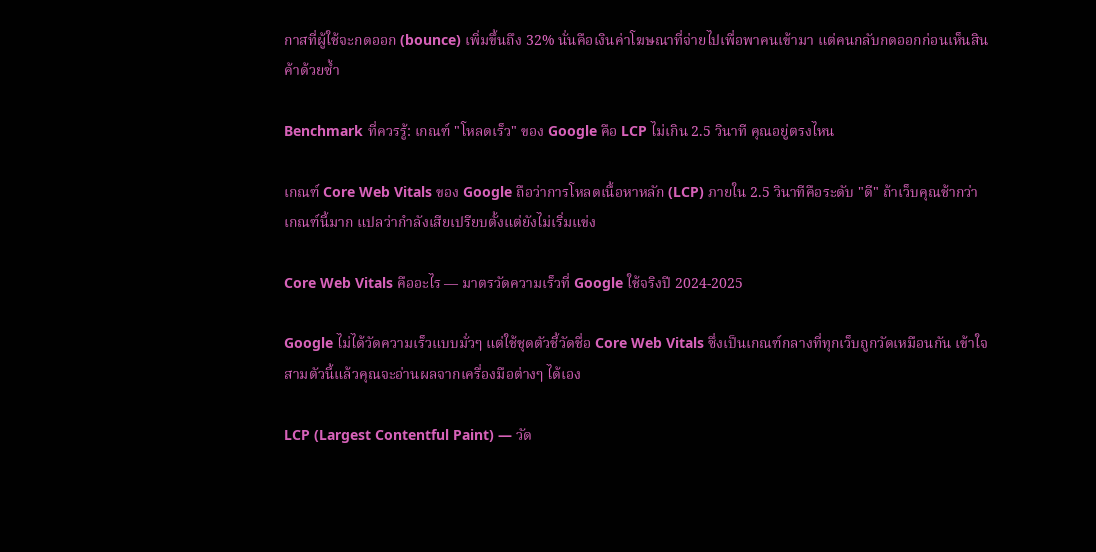กาสที่ผู้ใช้จะกดออก (bounce) เพิ่มขึ้นถึง 32% นั่นคือเงินค่าโฆษณาที่จ่ายไปเพื่อพาคนเข้ามา แต่คนกลับกดออกก่อนเห็นสินค้าด้วยซ้ำ

Benchmark ที่ควรรู้: เกณฑ์ "โหลดเร็ว" ของ Google คือ LCP ไม่เกิน 2.5 วินาที คุณอยู่ตรงไหน

เกณฑ์ Core Web Vitals ของ Google ถือว่าการโหลดเนื้อหาหลัก (LCP) ภายใน 2.5 วินาทีคือระดับ "ดี" ถ้าเว็บคุณช้ากว่าเกณฑ์นี้มาก แปลว่ากำลังเสียเปรียบตั้งแต่ยังไม่เริ่มแข่ง

Core Web Vitals คืออะไร — มาตรวัดความเร็วที่ Google ใช้จริงปี 2024-2025

Google ไม่ได้วัดความเร็วแบบมั่วๆ แต่ใช้ชุดตัวชี้วัดชื่อ Core Web Vitals ซึ่งเป็นเกณฑ์กลางที่ทุกเว็บถูกวัดเหมือนกัน เข้าใจสามตัวนี้แล้วคุณจะอ่านผลจากเครื่องมือต่างๆ ได้เอง

LCP (Largest Contentful Paint) — วัด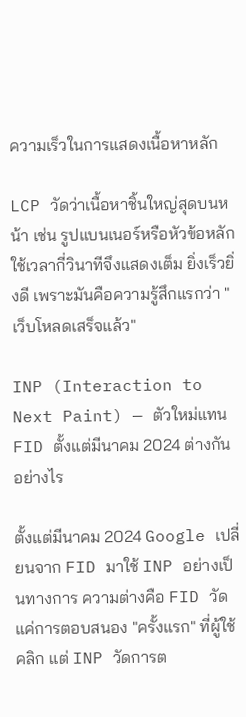ความเร็วในการแสดงเนื้อหาหลัก

LCP วัดว่าเนื้อหาชิ้นใหญ่สุดบนหน้า เช่น รูปแบนเนอร์หรือหัวข้อหลัก ใช้เวลากี่วินาทีจึงแสดงเต็ม ยิ่งเร็วยิ่งดี เพราะมันคือความรู้สึกแรกว่า "เว็บโหลดเสร็จแล้ว"

INP (Interaction to Next Paint) — ตัวใหม่แทน FID ตั้งแต่มีนาคม 2024 ต่างกันอย่างไร

ตั้งแต่มีนาคม 2024 Google เปลี่ยนจาก FID มาใช้ INP อย่างเป็นทางการ ความต่างคือ FID วัดแค่การตอบสนอง "ครั้งแรก" ที่ผู้ใช้คลิก แต่ INP วัดการต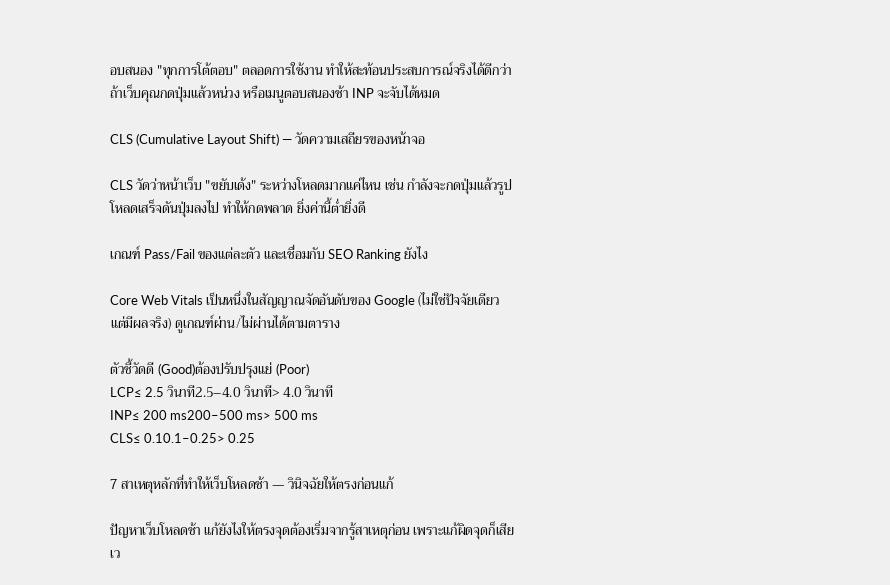อบสนอง "ทุกการโต้ตอบ" ตลอดการใช้งาน ทำให้สะท้อนประสบการณ์จริงได้ดีกว่า ถ้าเว็บคุณกดปุ่มแล้วหน่วง หรือเมนูตอบสนองช้า INP จะจับได้หมด

CLS (Cumulative Layout Shift) — วัดความเสถียรของหน้าจอ

CLS วัดว่าหน้าเว็บ "ขยับเด้ง" ระหว่างโหลดมากแค่ไหน เช่น กำลังจะกดปุ่มแล้วรูปโหลดเสร็จดันปุ่มลงไป ทำให้กดพลาด ยิ่งค่านี้ต่ำยิ่งดี

เกณฑ์ Pass/Fail ของแต่ละตัว และเชื่อมกับ SEO Ranking ยังไง

Core Web Vitals เป็นหนึ่งในสัญญาณจัดอันดับของ Google (ไม่ใช่ปัจจัยเดียว แต่มีผลจริง) ดูเกณฑ์ผ่าน/ไม่ผ่านได้ตามตาราง

ตัวชี้วัดดี (Good)ต้องปรับปรุงแย่ (Poor)
LCP≤ 2.5 วินาที2.5–4.0 วินาที> 4.0 วินาที
INP≤ 200 ms200–500 ms> 500 ms
CLS≤ 0.10.1–0.25> 0.25

7 สาเหตุหลักที่ทำให้เว็บโหลดช้า — วินิจฉัยให้ตรงก่อนแก้

ปัญหาเว็บโหลดช้า แก้ยังไงให้ตรงจุดต้องเริ่มจากรู้สาเหตุก่อน เพราะแก้ผิดจุดก็เสียเว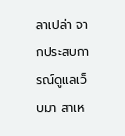ลาเปล่า จากประสบการณ์ดูแลเว็บมา สาเห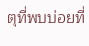ตุที่พบบ่อยที่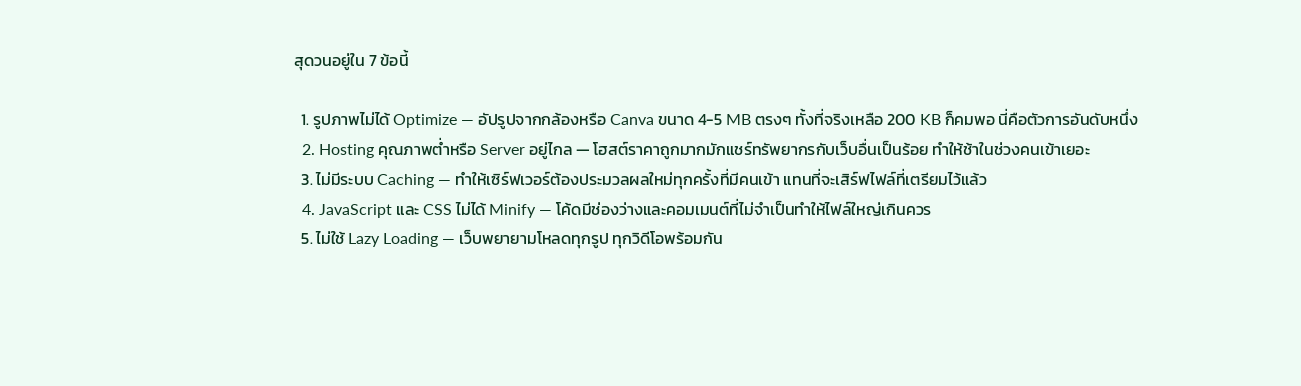สุดวนอยู่ใน 7 ข้อนี้

  1. รูปภาพไม่ได้ Optimize — อัปรูปจากกล้องหรือ Canva ขนาด 4-5 MB ตรงๆ ทั้งที่จริงเหลือ 200 KB ก็คมพอ นี่คือตัวการอันดับหนึ่ง
  2. Hosting คุณภาพต่ำหรือ Server อยู่ไกล — โฮสต์ราคาถูกมากมักแชร์ทรัพยากรกับเว็บอื่นเป็นร้อย ทำให้ช้าในช่วงคนเข้าเยอะ
  3. ไม่มีระบบ Caching — ทำให้เซิร์ฟเวอร์ต้องประมวลผลใหม่ทุกครั้งที่มีคนเข้า แทนที่จะเสิร์ฟไฟล์ที่เตรียมไว้แล้ว
  4. JavaScript และ CSS ไม่ได้ Minify — โค้ดมีช่องว่างและคอมเมนต์ที่ไม่จำเป็นทำให้ไฟล์ใหญ่เกินควร
  5. ไม่ใช้ Lazy Loading — เว็บพยายามโหลดทุกรูป ทุกวิดีโอพร้อมกัน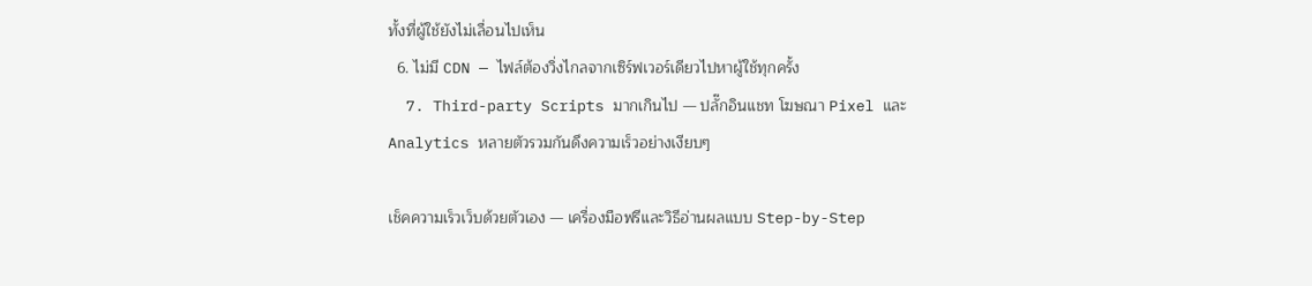ทั้งที่ผู้ใช้ยังไม่เลื่อนไปเห็น
  6. ไม่มี CDN — ไฟล์ต้องวิ่งไกลจากเซิร์ฟเวอร์เดียวไปหาผู้ใช้ทุกครั้ง
  7. Third-party Scripts มากเกินไป — ปลั๊กอินแชท โฆษณา Pixel และ Analytics หลายตัวรวมกันดึงความเร็วอย่างเงียบๆ

เช็คความเร็วเว็บด้วยตัวเอง — เครื่องมือฟรีและวิธีอ่านผลแบบ Step-by-Step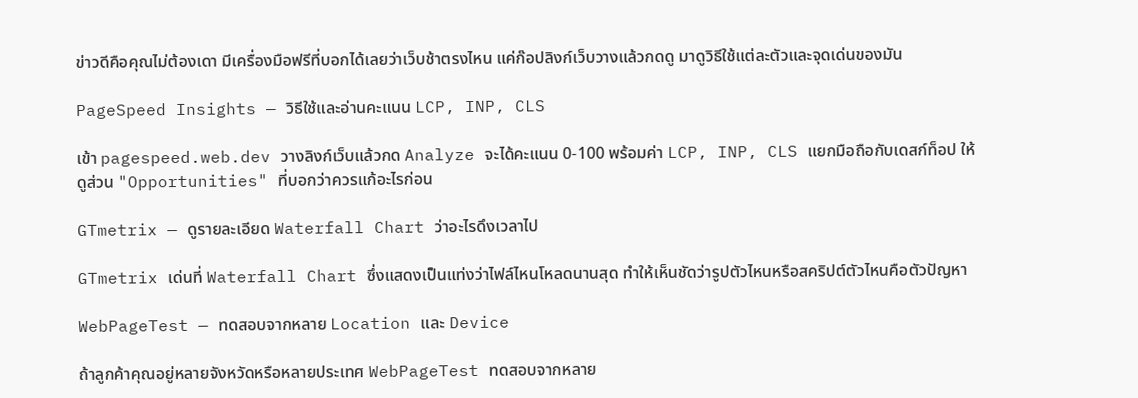ข่าวดีคือคุณไม่ต้องเดา มีเครื่องมือฟรีที่บอกได้เลยว่าเว็บช้าตรงไหน แค่ก๊อปลิงก์เว็บวางแล้วกดดู มาดูวิธีใช้แต่ละตัวและจุดเด่นของมัน

PageSpeed Insights — วิธีใช้และอ่านคะแนน LCP, INP, CLS

เข้า pagespeed.web.dev วางลิงก์เว็บแล้วกด Analyze จะได้คะแนน 0-100 พร้อมค่า LCP, INP, CLS แยกมือถือกับเดสก์ท็อป ให้ดูส่วน "Opportunities" ที่บอกว่าควรแก้อะไรก่อน

GTmetrix — ดูรายละเอียด Waterfall Chart ว่าอะไรดึงเวลาไป

GTmetrix เด่นที่ Waterfall Chart ซึ่งแสดงเป็นแท่งว่าไฟล์ไหนโหลดนานสุด ทำให้เห็นชัดว่ารูปตัวไหนหรือสคริปต์ตัวไหนคือตัวปัญหา

WebPageTest — ทดสอบจากหลาย Location และ Device

ถ้าลูกค้าคุณอยู่หลายจังหวัดหรือหลายประเทศ WebPageTest ทดสอบจากหลาย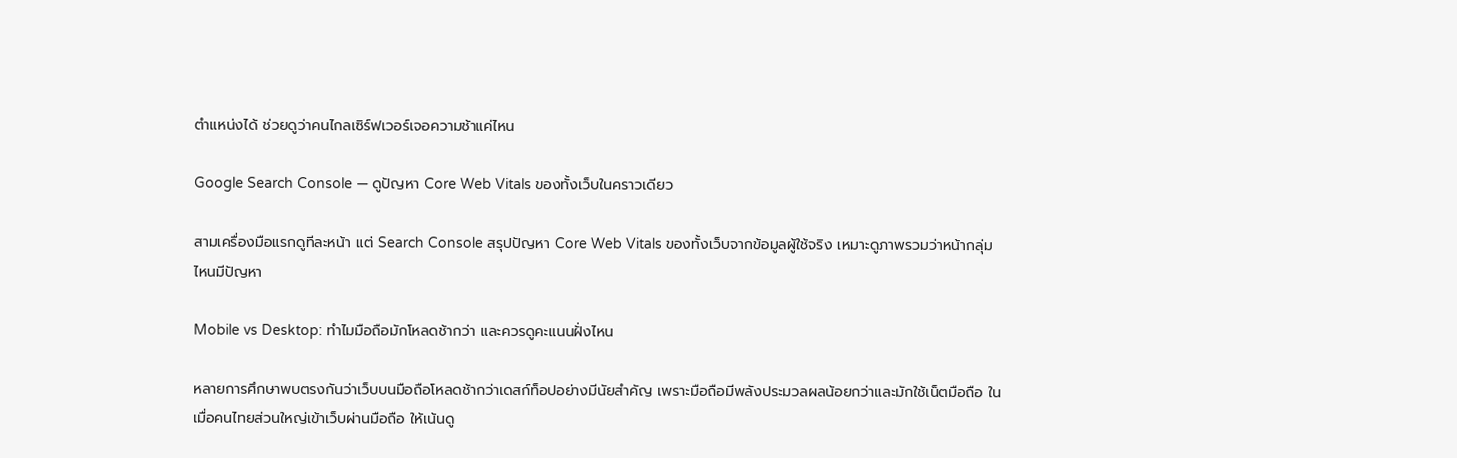ตำแหน่งได้ ช่วยดูว่าคนไกลเซิร์ฟเวอร์เจอความช้าแค่ไหน

Google Search Console — ดูปัญหา Core Web Vitals ของทั้งเว็บในคราวเดียว

สามเครื่องมือแรกดูทีละหน้า แต่ Search Console สรุปปัญหา Core Web Vitals ของทั้งเว็บจากข้อมูลผู้ใช้จริง เหมาะดูภาพรวมว่าหน้ากลุ่มไหนมีปัญหา

Mobile vs Desktop: ทำไมมือถือมักโหลดช้ากว่า และควรดูคะแนนฝั่งไหน

หลายการศึกษาพบตรงกันว่าเว็บบนมือถือโหลดช้ากว่าเดสก์ท็อปอย่างมีนัยสำคัญ เพราะมือถือมีพลังประมวลผลน้อยกว่าและมักใช้เน็ตมือถือ ในเมื่อคนไทยส่วนใหญ่เข้าเว็บผ่านมือถือ ให้เน้นดู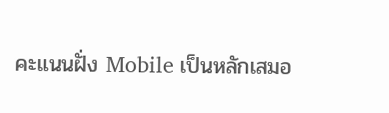คะแนนฝั่ง Mobile เป็นหลักเสมอ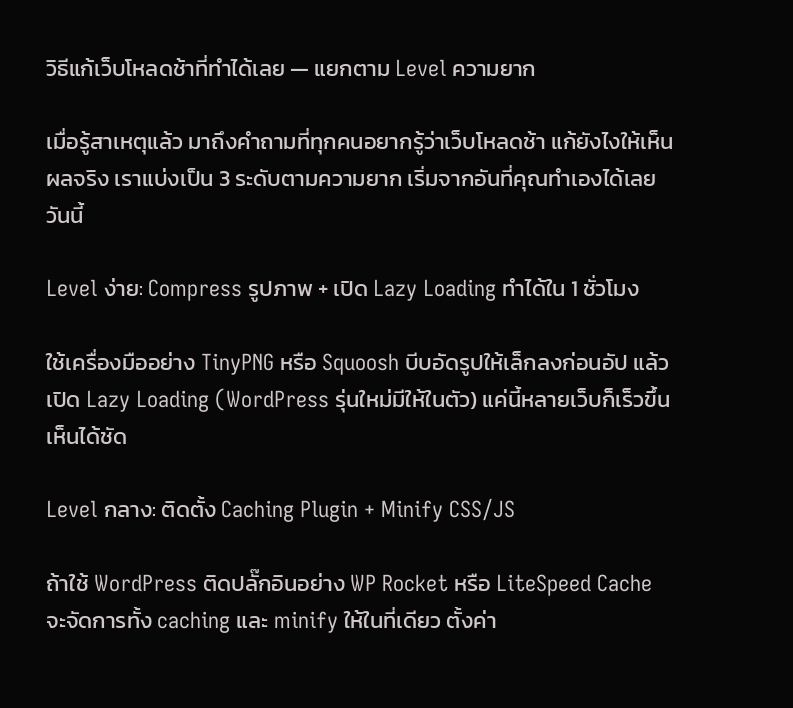วิธีแก้เว็บโหลดช้าที่ทำได้เลย — แยกตาม Level ความยาก

เมื่อรู้สาเหตุแล้ว มาถึงคำถามที่ทุกคนอยากรู้ว่าเว็บโหลดช้า แก้ยังไงให้เห็นผลจริง เราแบ่งเป็น 3 ระดับตามความยาก เริ่มจากอันที่คุณทำเองได้เลยวันนี้

Level ง่าย: Compress รูปภาพ + เปิด Lazy Loading ทำได้ใน 1 ชั่วโมง

ใช้เครื่องมืออย่าง TinyPNG หรือ Squoosh บีบอัดรูปให้เล็กลงก่อนอัป แล้วเปิด Lazy Loading (WordPress รุ่นใหม่มีให้ในตัว) แค่นี้หลายเว็บก็เร็วขึ้นเห็นได้ชัด

Level กลาง: ติดตั้ง Caching Plugin + Minify CSS/JS

ถ้าใช้ WordPress ติดปลั๊กอินอย่าง WP Rocket หรือ LiteSpeed Cache จะจัดการทั้ง caching และ minify ให้ในที่เดียว ตั้งค่า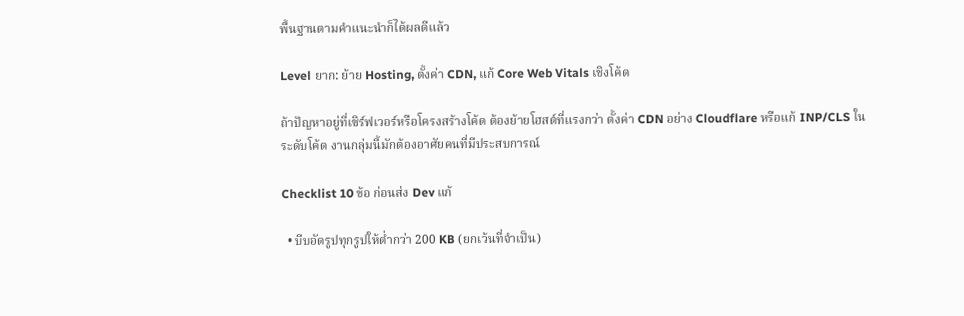พื้นฐานตามคำแนะนำก็ได้ผลดีแล้ว

Level ยาก: ย้าย Hosting, ตั้งค่า CDN, แก้ Core Web Vitals เชิงโค้ด

ถ้าปัญหาอยู่ที่เซิร์ฟเวอร์หรือโครงสร้างโค้ด ต้องย้ายโฮสต์ที่แรงกว่า ตั้งค่า CDN อย่าง Cloudflare หรือแก้ INP/CLS ในระดับโค้ด งานกลุ่มนี้มักต้องอาศัยคนที่มีประสบการณ์

Checklist 10 ข้อ ก่อนส่ง Dev แก้

  • บีบอัดรูปทุกรูปให้ต่ำกว่า 200 KB (ยกเว้นที่จำเป็น)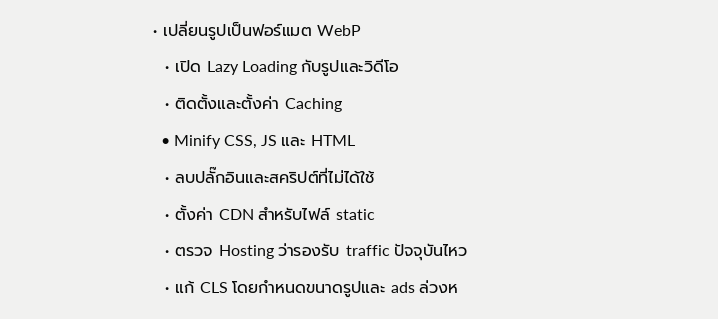• เปลี่ยนรูปเป็นฟอร์แมต WebP
  • เปิด Lazy Loading กับรูปและวิดีโอ
  • ติดตั้งและตั้งค่า Caching
  • Minify CSS, JS และ HTML
  • ลบปลั๊กอินและสคริปต์ที่ไม่ได้ใช้
  • ตั้งค่า CDN สำหรับไฟล์ static
  • ตรวจ Hosting ว่ารองรับ traffic ปัจจุบันไหว
  • แก้ CLS โดยกำหนดขนาดรูปและ ads ล่วงห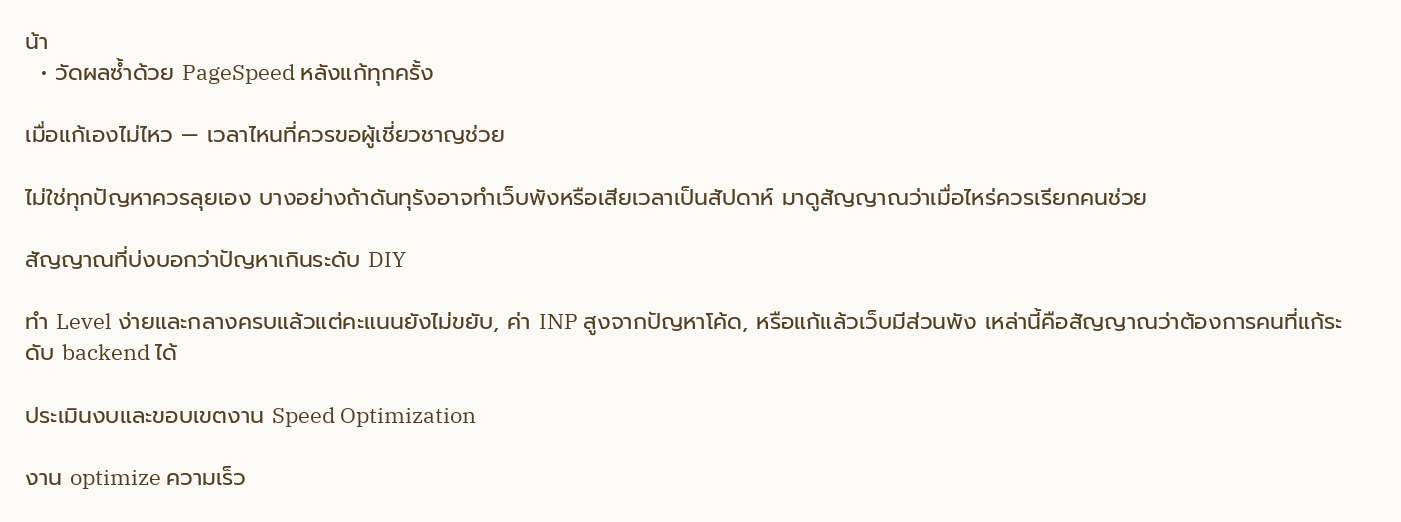น้า
  • วัดผลซ้ำด้วย PageSpeed หลังแก้ทุกครั้ง

เมื่อแก้เองไม่ไหว — เวลาไหนที่ควรขอผู้เชี่ยวชาญช่วย

ไม่ใช่ทุกปัญหาควรลุยเอง บางอย่างถ้าดันทุรังอาจทำเว็บพังหรือเสียเวลาเป็นสัปดาห์ มาดูสัญญาณว่าเมื่อไหร่ควรเรียกคนช่วย

สัญญาณที่บ่งบอกว่าปัญหาเกินระดับ DIY

ทำ Level ง่ายและกลางครบแล้วแต่คะแนนยังไม่ขยับ, ค่า INP สูงจากปัญหาโค้ด, หรือแก้แล้วเว็บมีส่วนพัง เหล่านี้คือสัญญาณว่าต้องการคนที่แก้ระดับ backend ได้

ประเมินงบและขอบเขตงาน Speed Optimization

งาน optimize ความเร็ว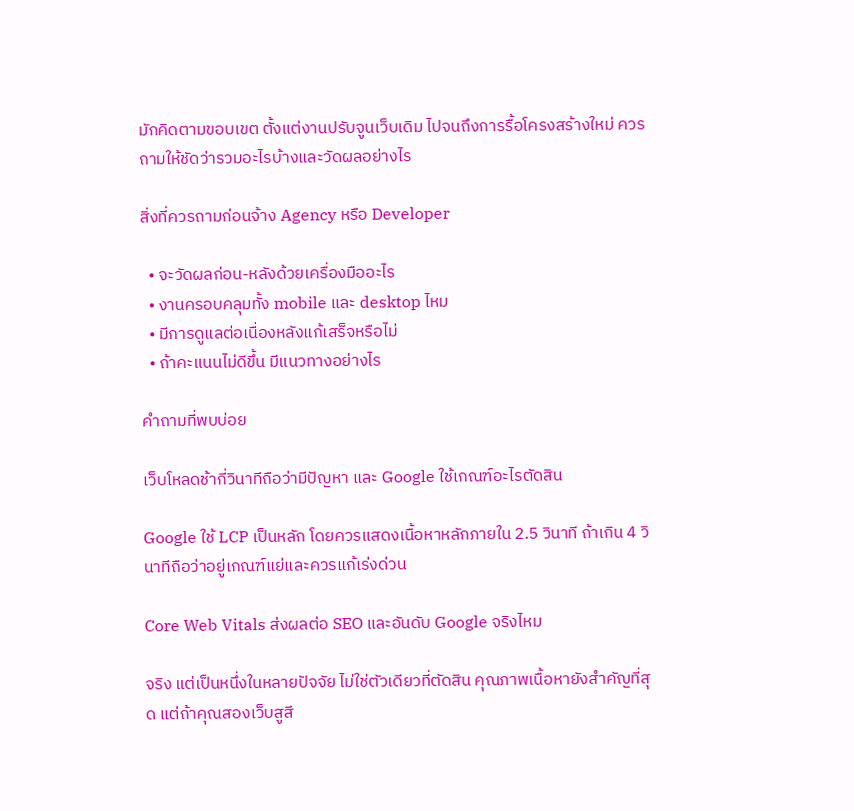มักคิดตามขอบเขต ตั้งแต่งานปรับจูนเว็บเดิม ไปจนถึงการรื้อโครงสร้างใหม่ ควรถามให้ชัดว่ารวมอะไรบ้างและวัดผลอย่างไร

สิ่งที่ควรถามก่อนจ้าง Agency หรือ Developer

  • จะวัดผลก่อน-หลังด้วยเครื่องมืออะไร
  • งานครอบคลุมทั้ง mobile และ desktop ไหม
  • มีการดูแลต่อเนื่องหลังแก้เสร็จหรือไม่
  • ถ้าคะแนนไม่ดีขึ้น มีแนวทางอย่างไร

คำถามที่พบบ่อย

เว็บโหลดช้ากี่วินาทีถือว่ามีปัญหา และ Google ใช้เกณฑ์อะไรตัดสิน

Google ใช้ LCP เป็นหลัก โดยควรแสดงเนื้อหาหลักภายใน 2.5 วินาที ถ้าเกิน 4 วินาทีถือว่าอยู่เกณฑ์แย่และควรแก้เร่งด่วน

Core Web Vitals ส่งผลต่อ SEO และอันดับ Google จริงไหม

จริง แต่เป็นหนึ่งในหลายปัจจัย ไม่ใช่ตัวเดียวที่ตัดสิน คุณภาพเนื้อหายังสำคัญที่สุด แต่ถ้าคุณสองเว็บสูสี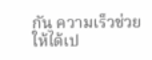กัน ความเร็วช่วยให้ได้เป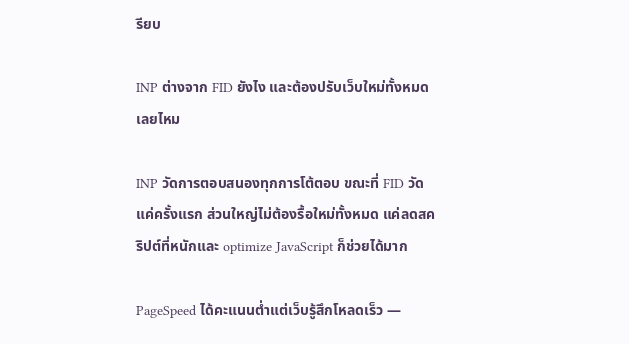รียบ

INP ต่างจาก FID ยังไง และต้องปรับเว็บใหม่ทั้งหมดเลยไหม

INP วัดการตอบสนองทุกการโต้ตอบ ขณะที่ FID วัดแค่ครั้งแรก ส่วนใหญ่ไม่ต้องรื้อใหม่ทั้งหมด แค่ลดสคริปต์ที่หนักและ optimize JavaScript ก็ช่วยได้มาก

PageSpeed ได้คะแนนต่ำแต่เว็บรู้สึกโหลดเร็ว —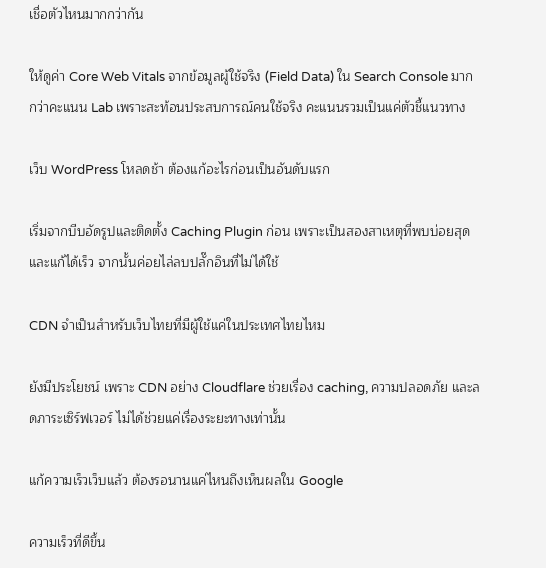เชื่อตัวไหนมากกว่ากัน

ให้ดูค่า Core Web Vitals จากข้อมูลผู้ใช้จริง (Field Data) ใน Search Console มากกว่าคะแนน Lab เพราะสะท้อนประสบการณ์คนใช้จริง คะแนนรวมเป็นแค่ตัวชี้แนวทาง

เว็บ WordPress โหลดช้า ต้องแก้อะไรก่อนเป็นอันดับแรก

เริ่มจากบีบอัดรูปและติดตั้ง Caching Plugin ก่อน เพราะเป็นสองสาเหตุที่พบบ่อยสุดและแก้ได้เร็ว จากนั้นค่อยไล่ลบปลั๊กอินที่ไม่ได้ใช้

CDN จำเป็นสำหรับเว็บไทยที่มีผู้ใช้แค่ในประเทศไทยไหม

ยังมีประโยชน์ เพราะ CDN อย่าง Cloudflare ช่วยเรื่อง caching, ความปลอดภัย และลดภาระเซิร์ฟเวอร์ ไม่ได้ช่วยแค่เรื่องระยะทางเท่านั้น

แก้ความเร็วเว็บแล้ว ต้องรอนานแค่ไหนถึงเห็นผลใน Google

ความเร็วที่ดีขึ้น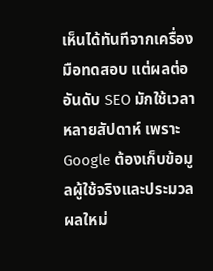เห็นได้ทันทีจากเครื่องมือทดสอบ แต่ผลต่ออันดับ SEO มักใช้เวลาหลายสัปดาห์ เพราะ Google ต้องเก็บข้อมูลผู้ใช้จริงและประมวลผลใหม่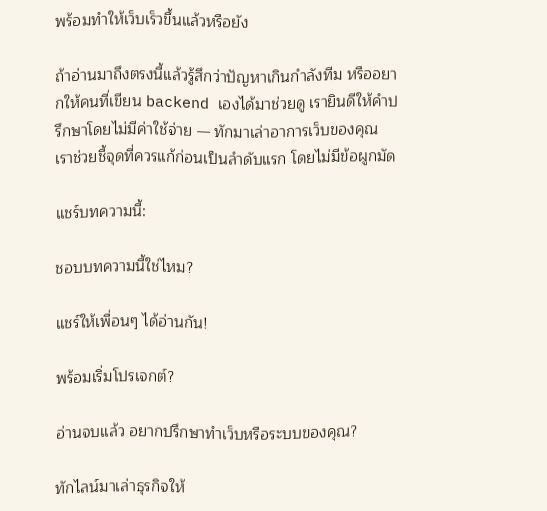พร้อมทำให้เว็บเร็วขึ้นแล้วหรือยัง

ถ้าอ่านมาถึงตรงนี้แล้วรู้สึกว่าปัญหาเกินกำลังทีม หรืออยากให้คนที่เขียน backend เองได้มาช่วยดู เรายินดีให้คำปรึกษาโดยไม่มีค่าใช้จ่าย — ทักมาเล่าอาการเว็บของคุณ เราช่วยชี้จุดที่ควรแก้ก่อนเป็นลำดับแรก โดยไม่มีข้อผูกมัด

แชร์บทความนี้:

ชอบบทความนี้ใช่ไหม?

แชร์ให้เพื่อนๆ ได้อ่านกัน!

พร้อมเริ่มโปรเจกต์?

อ่านจบแล้ว อยากปรึกษาทำเว็บหรือระบบของคุณ?

ทักไลน์มาเล่าธุรกิจให้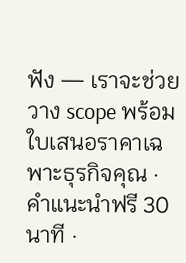ฟัง — เราจะช่วยวาง scope พร้อม ใบเสนอราคาเฉพาะธุรกิจคุณ · คำแนะนำฟรี 30 นาที ·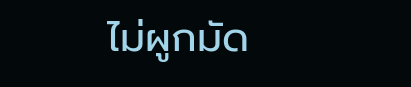ไม่ผูกมัด